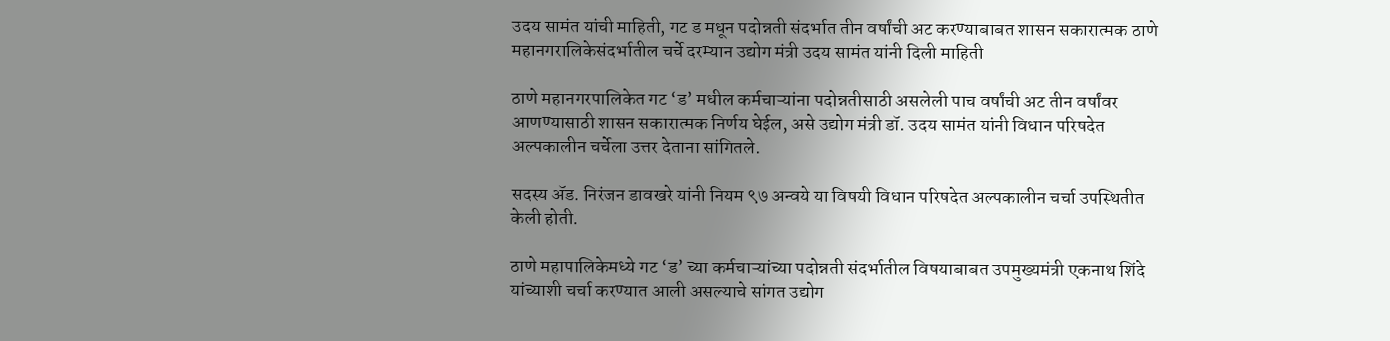उदय सामंत यांची माहिती, गट ड मधून पदोन्नती संदर्भात तीन वर्षांची अट करण्याबाबत शासन सकारात्मक ठाणे महानगरालिकेसंदर्भातील चर्चे दरम्यान उद्योग मंत्री उदय सामंत यांनी दिली माहिती

ठाणे महानगरपालिकेत गट ‘ड’ मधील कर्मचाऱ्यांना पदोन्नतीसाठी असलेली पाच वर्षांची अट तीन वर्षांवर आणण्यासाठी शासन सकारात्मक निर्णय घेईल, असे उद्योग मंत्री डॉ. उदय सामंत यांनी विधान परिषदेत अल्पकालीन चर्चेला उत्तर देताना सांगितले.

सदस्य ॲड. निरंजन डावखरे यांनी नियम ९७ अन्वये या विषयी विधान परिषदेत अल्पकालीन चर्चा उपस्थितीत केली होती.

ठाणे महापालिकेमध्ये गट ‘ड’ च्या कर्मचाऱ्यांच्या पदोन्नती संदर्भातील विषयाबाबत उपमुख्यमंत्री एकनाथ शिंदे यांच्याशी चर्चा करण्यात आली असल्याचे सांगत उद्योग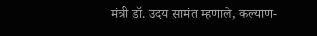मंत्री डॉ. उदय सामंत म्हणाले, कल्याण-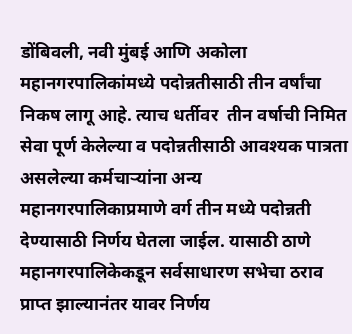डोंबिवली, नवी मुंबई आणि अकोला महानगरपालिकांमध्ये पदोन्नतीसाठी तीन वर्षांचा निकष लागू आहे. त्याच धर्तीवर  तीन वर्षाची निमित सेवा पूर्ण केलेल्या व पदोन्नतीसाठी आवश्यक पात्रता असलेल्या कर्मचाऱ्यांना अन्य महानगरपालिकाप्रमाणे वर्ग तीन मध्ये पदोन्नती देण्यासाठी निर्णय घेतला जाईल. यासाठी ठाणे महानगरपालिकेकडून सर्वसाधारण सभेचा ठराव प्राप्त झाल्यानंतर यावर निर्णय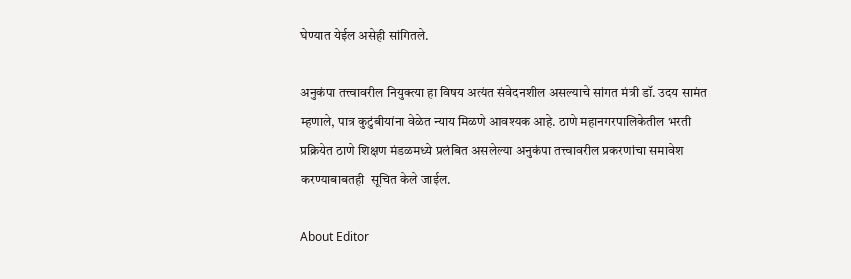घेण्यात येईल असेही सांगितले.

अनुकंपा तत्त्वावरील नियुक्त्या हा विषय अत्यंत संवेदनशील असल्याचे सांगत मंत्री डॉ. उदय सामंत म्हणाले, पात्र कुटुंबीयांना वेळेत न्याय मिळणे आवश्यक आहे. ठाणे महानगरपालिकेतील भरती प्रक्रियेत ठाणे शिक्षण मंडळमध्ये प्रलंबित असलेल्या अनुकंपा तत्त्वावरील प्रकरणांचा समावेश करण्याबाबतही  सूचित केले जाईल.

About Editor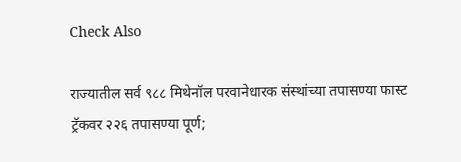Check Also

राज्यातील सर्व ९८८ मिथेनॉल परवानेधारक संस्थांच्या तपासण्या फास्ट ट्रॅकवर २२६ तपासण्या पूर्ण;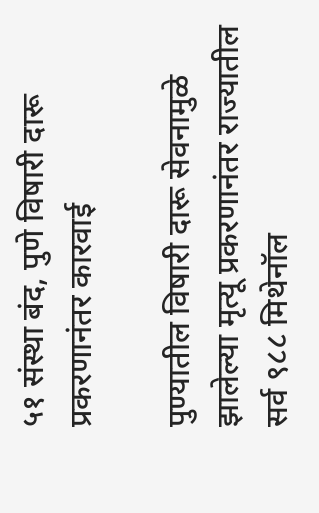५१ संस्था बंद, पुणे विषारी दारू प्रकरणानंतर कारवाई

पुण्यातील विषारी दारू सेवनामुळे झालेल्या मृत्यू प्रकरणानंतर राज्यातील सर्व ९८८ मिथेनॉल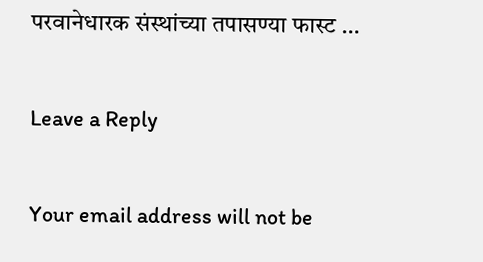परवानेधारक संस्थांच्या तपासण्या फास्ट …

Leave a Reply

Your email address will not be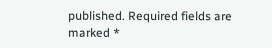published. Required fields are marked *